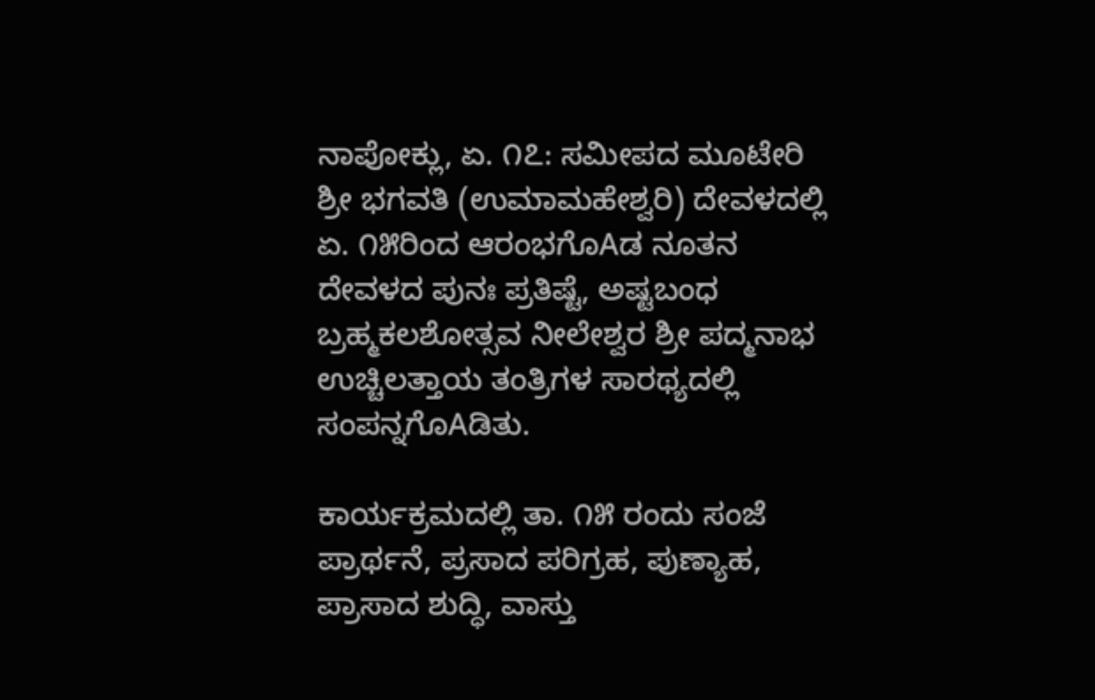ನಾಪೋಕ್ಲು, ಏ. ೧೭: ಸಮೀಪದ ಮೂಟೇರಿ ಶ್ರೀ ಭಗವತಿ (ಉಮಾಮಹೇಶ್ವರಿ) ದೇವಳದಲ್ಲಿ ಏ. ೧೫ರಿಂದ ಆರಂಭಗೊAಡ ನೂತನ ದೇವಳದ ಪುನಃ ಪ್ರತಿಷ್ಟೆ, ಅಷ್ಟಬಂಧ ಬ್ರಹ್ಮಕಲಶೋತ್ಸವ ನೀಲೇಶ್ವರ ಶ್ರೀ ಪದ್ಮನಾಭ ಉಚ್ಚಿಲತ್ತಾಯ ತಂತ್ರಿಗಳ ಸಾರಥ್ಯದಲ್ಲಿ ಸಂಪನ್ನಗೊAಡಿತು.

ಕಾರ್ಯಕ್ರಮದಲ್ಲಿ ತಾ. ೧೫ ರಂದು ಸಂಜೆ ಪ್ರಾರ್ಥನೆ, ಪ್ರಸಾದ ಪರಿಗ್ರಹ, ಪುಣ್ಯಾಹ, ಪ್ರಾಸಾದ ಶುದ್ಧಿ, ವಾಸ್ತು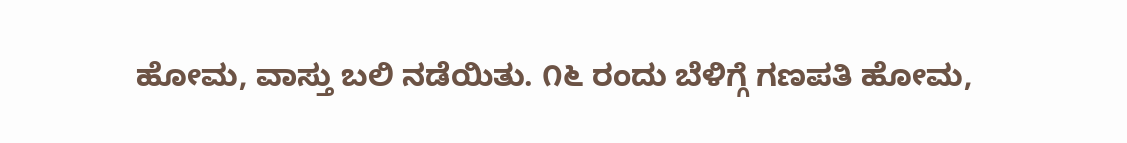ಹೋಮ, ವಾಸ್ತು ಬಲಿ ನಡೆಯಿತು. ೧೬ ರಂದು ಬೆಳಿಗ್ಗೆ ಗಣಪತಿ ಹೋಮ,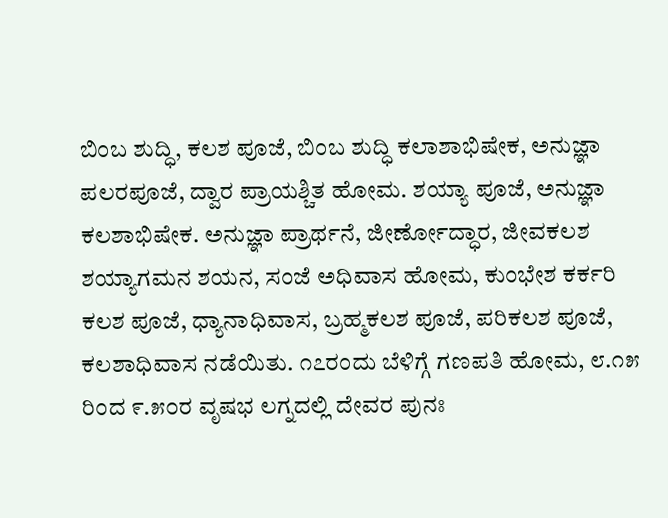ಬಿಂಬ ಶುದ್ಧಿ, ಕಲಶ ಪೂಜೆ, ಬಿಂಬ ಶುದ್ಧಿ ಕಲಾಶಾಭಿಷೇಕ, ಅನುಜ್ಞಾ ಪಲರಪೂಜೆ, ದ್ವಾರ ಪ್ರಾಯಶ್ಚಿತ ಹೋಮ. ಶಯ್ಯಾ ಪೂಜೆ, ಅನುಜ್ಞಾ ಕಲಶಾಭಿಷೇಕ. ಅನುಜ್ಞಾ ಪ್ರಾರ್ಥನೆ, ಜೀರ್ಣೋದ್ಧಾರ, ಜೀವಕಲಶ ಶಯ್ಯಾಗಮನ ಶಯನ, ಸಂಜೆ ಅಧಿವಾಸ ಹೋಮ, ಕುಂಭೇಶ ಕರ್ಕರಿ ಕಲಶ ಪೂಜೆ, ಧ್ಯಾನಾಧಿವಾಸ, ಬ್ರಹ್ಮಕಲಶ ಪೂಜೆ, ಪರಿಕಲಶ ಪೂಜೆ, ಕಲಶಾಧಿವಾಸ ನಡೆಯಿತು. ೧೭ರಂದು ಬೆಳಿಗ್ಗೆ ಗಣಪತಿ ಹೋಮ, ೮.೧೫ ರಿಂದ ೯.೫೦ರ ವೃಷಭ ಲಗ್ನದಲ್ಲಿ ದೇವರ ಪುನಃ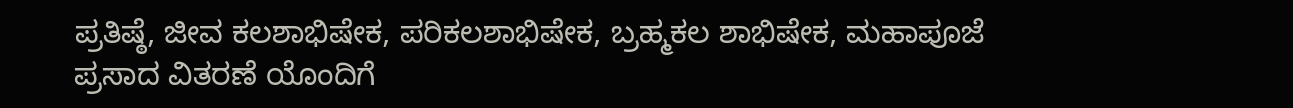ಪ್ರತಿಷ್ಠೆ, ಜೀವ ಕಲಶಾಭಿಷೇಕ, ಪರಿಕಲಶಾಭಿಷೇಕ, ಬ್ರಹ್ಮಕಲ ಶಾಭಿಷೇಕ, ಮಹಾಪೂಜೆ ಪ್ರಸಾದ ವಿತರಣೆ ಯೊಂದಿಗೆ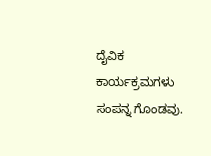ದೈವಿಕ ಕಾರ್ಯಕ್ರಮಗಳು ಸಂಪನ್ನ ಗೊಂಡವು.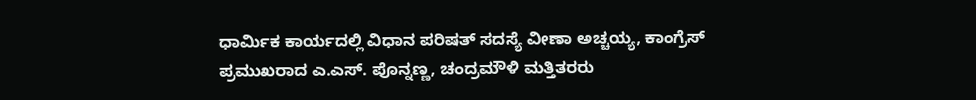ಧಾರ್ಮಿಕ ಕಾರ್ಯದಲ್ಲಿ ವಿಧಾನ ಪರಿಷತ್ ಸದಸ್ಯೆ ವೀಣಾ ಅಚ್ಚಯ್ಯ, ಕಾಂಗ್ರೆಸ್ ಪ್ರಮುಖರಾದ ಎ.ಎಸ್. ಪೊನ್ನಣ್ಣ, ಚಂದ್ರಮೌಳಿ ಮತ್ತಿತರರು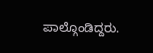ಪಾಲ್ಗೊಂಡಿದ್ದರು.